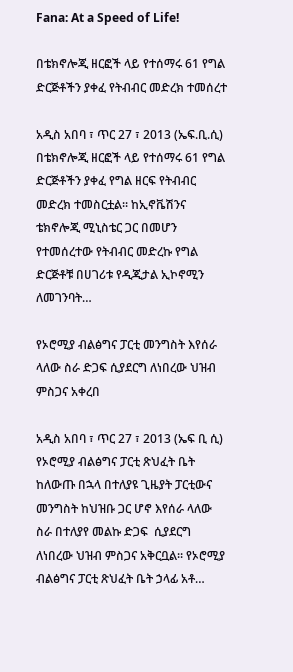Fana: At a Speed of Life!

በቴክኖሎጂ ዘርፎች ላይ የተሰማሩ 61 የግል ድርጅቶችን ያቀፈ የትብብር መድረክ ተመሰረተ

አዲስ አበባ ፣ ጥር 27 ፣ 2013 (ኤፍ.ቢ.ሲ) በቴክኖሎጂ ዘርፎች ላይ የተሰማሩ 61 የግል ድርጅቶችን ያቀፈ የግል ዘርፍ የትብብር መድረክ ተመስርቷል፡፡ ከኢኖቬሽንና ቴክኖሎጂ ሚኒስቴር ጋር በመሆን የተመሰረተው የትብብር መድረኩ የግል ድርጅቶቹ በሀገሪቱ የዲጂታል ኢኮኖሚን ለመገንባት…

የኦሮሚያ ብልፅግና ፓርቲ መንግስት እየሰራ ላለው ስራ ድጋፍ ሲያደርግ ለነበረው ህዝብ ምስጋና አቀረበ

አዲስ አበባ ፣ ጥር 27 ፣ 2013 (ኤፍ ቢ ሲ) የኦሮሚያ ብልፅግና ፓርቲ ጽህፈት ቤት ከለውጡ በኋላ በተለያዩ ጊዜያት ፓርቲውና መንግስት ከህዝቡ ጋር ሆኖ እየሰራ ላለው ስራ በተለያየ መልኩ ድጋፍ  ሲያደርግ ለነበረው ህዝብ ምስጋና አቅርቧል። የኦሮሚያ ብልፅግና ፓርቲ ጽህፈት ቤት ኃላፊ አቶ…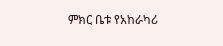ምክር ቤቱ የአከራካሪ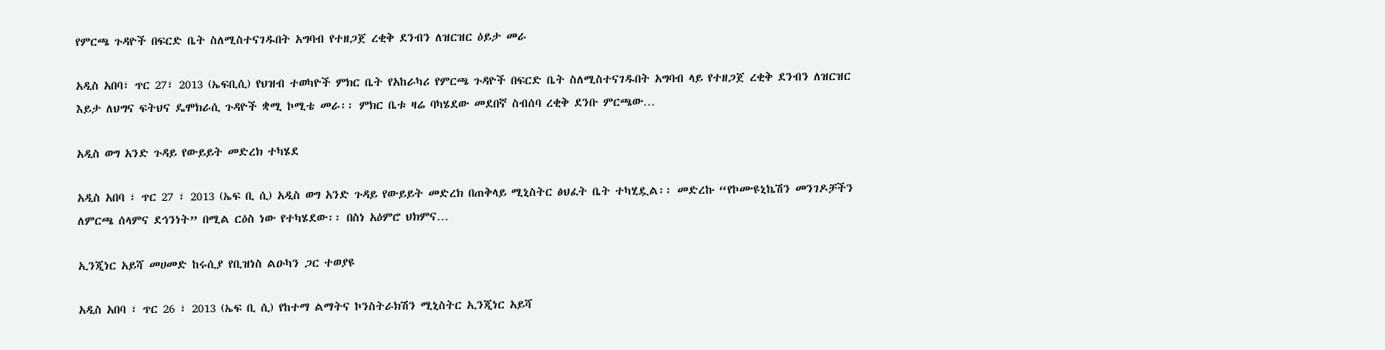የምርጫ ጉዳዮች በፍርድ ቤት ስለሚስተናገዱበት አግባብ የተዘጋጀ ረቂቅ ደንብን ለዝርዝር ዕይታ መራ

አዲስ አበባ፣ ጥር 27፣ 2013 (ኤፍቢሲ) የህዝብ ተወካዮች ምክር ቤት የአከራካሪ የምርጫ ጉዳዮች በፍርድ ቤት ስለሚስተናገዱበት አግባብ ላይ የተዘጋጀ ረቂቅ ደንብን ለዝርዝር እይታ ለህግና ፍትህና ዴሞክራሲ ጉዳዮች ቋሚ ኮሚቴ መራ፡፡ ምክር ቤቱ ዛሬ ባካሄደው መደበኛ ስብሰባ ረቂቅ ደንቡ ምርጫው…

አዲስ ወግ አንድ ጉዳይ የውይይት መድረክ ተካሄደ

አዲስ አበባ ፣ ጥር 27 ፣ 2013 (ኤፍ ቢ ሲ) አዲስ ወግ አንድ ጉዳይ የውይይት መድረክ በጠቅላይ ሚኒስትር ፅህፈት ቤት ተካሂዷል፡፡ መድረኩ “የኮሙዩኒኬሽን መንገዶቻችን ለምርጫ ሰላምና ደኅንነት” በሚል ርዕስ ነው የተካሄደው፡፡ በስነ አዕምሮ ህክምና…

ኢንጂነር አይሻ መሀመድ ከሩሲያ የቢዝነስ ልዑካን ጋር ተወያዩ

አዲስ አበባ ፣ ጥር 26 ፣ 2013 (ኤፍ ቢ ሲ) የከተማ ልማትና ኮንስትራክሽን ሚኒስትር ኢንጂነር አይሻ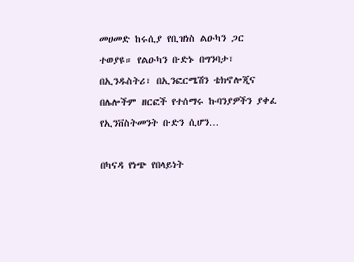መሀመድ ከሩሲያ የቢዝነስ ልዑካን ጋር ተወያዩ። የልዑካን ቡድኑ በግንባታ፣ በኢንዱስትሪ፣ በኢንፎርሜሽን ቴክኖሎጂና በሌሎችም ዘርፎች የተሰማሩ ኩባንያዎችን ያቀፈ የኢንቨስትመንት ቡድን ሲሆን…

በካናዳ የነጭ የበላይነት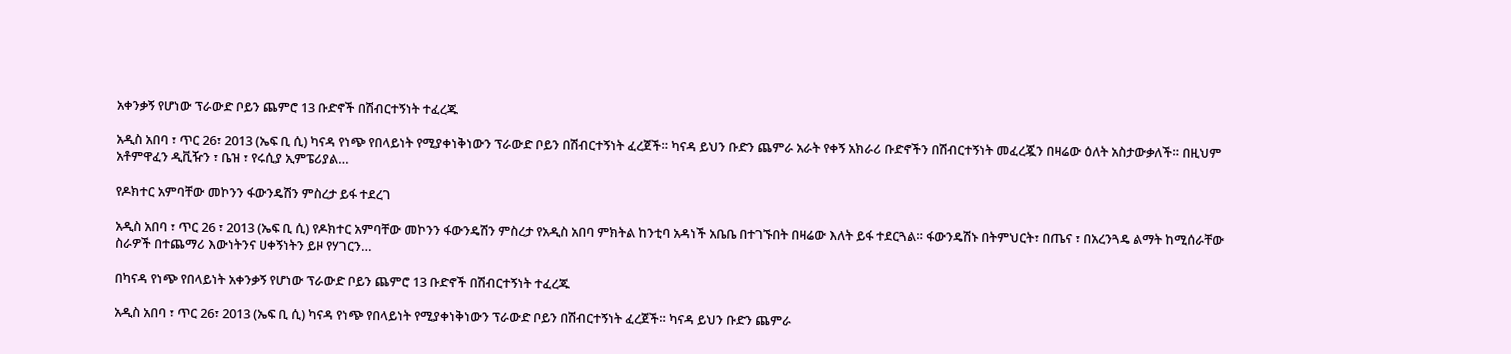አቀንቃኝ የሆነው ፕራውድ ቦይን ጨምሮ 13 ቡድኖች በሽብርተኝነት ተፈረጁ

አዲስ አበባ ፣ ጥር 26፣ 2013 (ኤፍ ቢ ሲ) ካናዳ የነጭ የበላይነት የሚያቀነቅነውን ፕራውድ ቦይን በሽብርተኝነት ፈረጀች። ካናዳ ይህን ቡድን ጨምራ አራት የቀኝ አክራሪ ቡድኖችን በሽብርተኝነት መፈረጇን በዛሬው ዕለት አስታውቃለች። በዚህም አቶምዋፈን ዲቪዥን ፣ ቤዝ ፣ የሩሲያ ኢምፔሪያል…

የዶክተር አምባቸው መኮንን ፋውንዴሽን ምስረታ ይፋ ተደረገ

አዲስ አበባ ፣ ጥር 26 ፣ 2013 (ኤፍ ቢ ሲ) የዶክተር አምባቸው መኮንን ፋውንዴሽን ምስረታ የአዲስ አበባ ምክትል ከንቲባ አዳነች አቤቤ በተገኙበት በዛሬው እለት ይፋ ተደርጓል። ፋውንዴሽኑ በትምህርት፣ በጤና ፣ በአረንጓዴ ልማት ከሚሰራቸው ስራዎች በተጨማሪ እውነትንና ሀቀኝነትን ይዞ የሃገርን…

በካናዳ የነጭ የበላይነት አቀንቃኝ የሆነው ፕራውድ ቦይን ጨምሮ 13 ቡድኖች በሽብርተኝነት ተፈረጁ

አዲስ አበባ ፣ ጥር 26፣ 2013 (ኤፍ ቢ ሲ) ካናዳ የነጭ የበላይነት የሚያቀነቅነውን ፕራውድ ቦይን በሽብርተኝነት ፈረጀች። ካናዳ ይህን ቡድን ጨምራ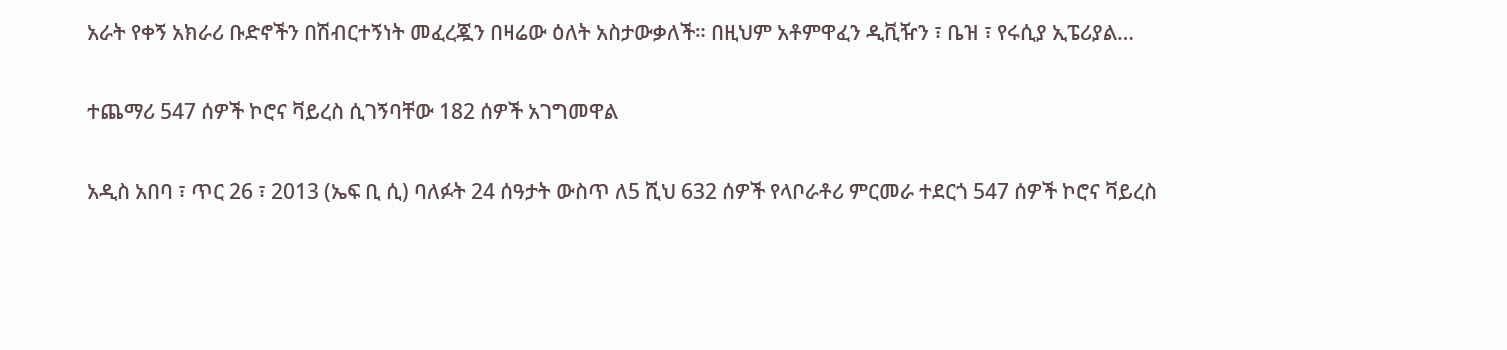አራት የቀኝ አክራሪ ቡድኖችን በሽብርተኝነት መፈረጇን በዛሬው ዕለት አስታውቃለች። በዚህም አቶምዋፈን ዲቪዥን ፣ ቤዝ ፣ የሩሲያ ኢፔሪያል…

ተጨማሪ 547 ሰዎች ኮሮና ቫይረስ ሲገኝባቸው 182 ሰዎች አገግመዋል

አዲስ አበባ ፣ ጥር 26 ፣ 2013 (ኤፍ ቢ ሲ) ባለፉት 24 ሰዓታት ውስጥ ለ5 ሺህ 632 ሰዎች የላቦራቶሪ ምርመራ ተደርጎ 547 ሰዎች ኮሮና ቫይረስ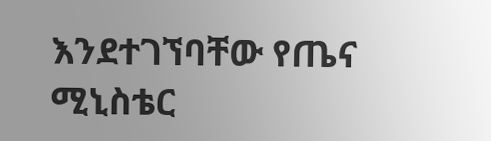እንደተገኘባቸው የጤና ሚኒስቴር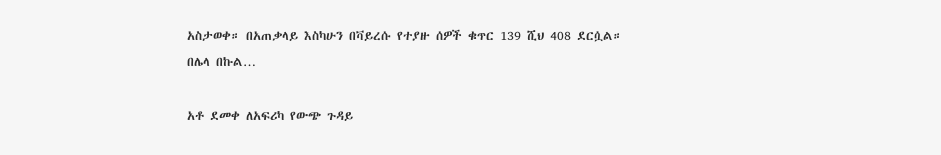አስታወቀ። በአጠቃላይ እስካሁን በቫይረሱ የተያዙ ሰዎች ቁጥር 139 ሺህ 408 ደርሷል። በሌላ በኩል…

አቶ ደመቀ ለአፍሪካ የውጭ ጉዳይ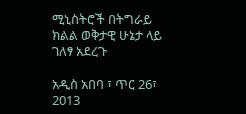ሚኒስትሮች በትግራይ ክልል ወቅታዊ ሁኔታ ላይ ገለፃ አደረጉ

አዲስ አበባ ፣ ጥር 26፣ 2013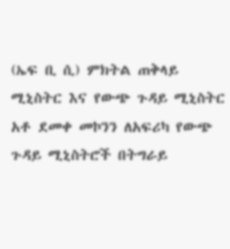(ኤፍ ቢ ሲ) ምክትል ጠቅላይ ሚኒስትር እና የውጭ ጉዳይ ሚኒስትር አቶ ደመቀ መኮንን ለአፍሪካ የውጭ ጉዳይ ሚኒስትሮች በትግራይ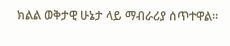ክልል ወቅታዊ ሁኔታ ላይ ማብራሪያ ሰጥተዋል።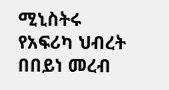ሚኒስትሩ የአፍሪካ ህብረት በበይነ መረብ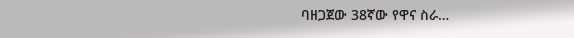ባዘጋጀው 38ኛው የዋና ስራ…